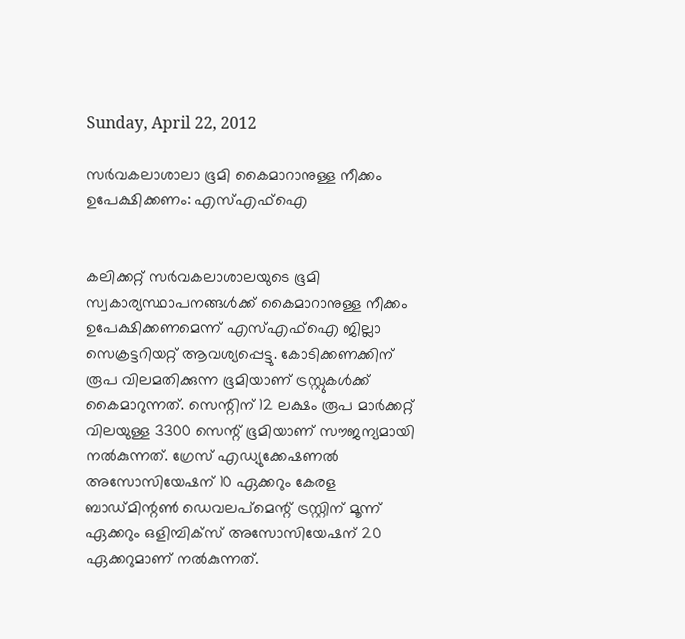Sunday, April 22, 2012

സര്‍വകലാശാലാ ഭൂമി കൈമാറാനുള്ള നീക്കം ഉപേക്ഷിക്കണം: എസ്എഫ്ഐ


കലിക്കറ്റ് സര്‍വകലാശാലയുടെ ഭൂമി സ്വകാര്യസ്ഥാപനങ്ങള്‍ക്ക് കൈമാറാനുള്ള നീക്കം ഉപേക്ഷിക്കണമെന്ന് എസ്എഫ്ഐ ജില്ലാ സെക്രട്ടറിയറ്റ് ആവശ്യപ്പെട്ടു. കോടിക്കണക്കിന് രൂപ വിലമതിക്കുന്ന ഭൂമിയാണ് ട്രസ്റ്റുകള്‍ക്ക് കൈമാറുന്നത്. സെന്റിന് 12 ലക്ഷം രൂപ മാര്‍ക്കറ്റ് വിലയുള്ള 3300 സെന്റ് ഭൂമിയാണ് സൗജന്യമായി നല്‍കുന്നത്. ഗ്രേസ് എഡ്യുക്കേഷണല്‍ അസോസിയേഷന് 10 ഏക്കറും കേരള ബാഡ്മിന്റണ്‍ ഡെവലപ്മെന്റ് ട്രസ്റ്റിന് മൂന്ന് ഏക്കറും ഒളിമ്പിക്സ് അസോസിയേഷന് 20 ഏക്കറുമാണ് നല്‍കുന്നത്.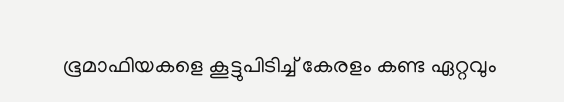ഭൂമാഫിയകളെ കൂട്ടുപിടിച്ച് കേരളം കണ്ട ഏറ്റവും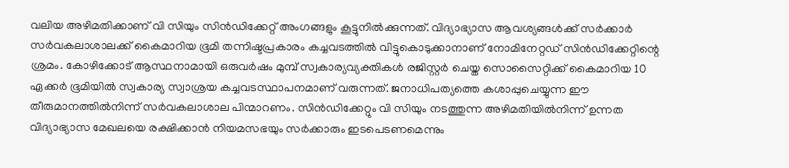വലിയ അഴിമതിക്കാണ് വി സിയും സിന്‍ഡിക്കേറ്റ് അംഗങ്ങളും കൂട്ടുനില്‍ക്കുന്നത്. വിദ്യാഭ്യാസ ആവശ്യങ്ങള്‍ക്ക് സര്‍ക്കാര്‍ സര്‍വകലാശാലക്ക് കൈമാറിയ ഭൂമി തന്നിഷ്ടപ്രകാരം കച്ചവടത്തില്‍ വിട്ടുകൊടുക്കാനാണ് നോമിനേറ്റഡ് സിന്‍ഡിക്കേറ്റിന്റെ ശ്രമം. കോഴിക്കോട് ആസ്ഥനാമായി ഒരുവര്‍ഷം മുമ്പ് സ്വകാര്യവ്യക്തികള്‍ രജിസ്റ്റര്‍ ചെയ്ത സൊസൈറ്റിക്ക് കൈമാറിയ 10 ഏക്കര്‍ ഭൂമിയില്‍ സ്വകാര്യ സ്വാശ്രയ കച്ചവടസ്ഥാപനമാണ് വരുന്നത്. ജനാധിപത്യത്തെ കശാപ്പുചെയ്യുന്ന ഈ തീരുമാനത്തില്‍നിന്ന് സര്‍വകലാശാല പിന്മാറണം. സിന്‍ഡിക്കേറ്റും വി സിയും നടത്തുന്ന അഴിമതിയില്‍നിന്ന് ഉന്നത വിദ്യാഭ്യാസ മേഖലയെ രക്ഷിക്കാന്‍ നിയമസഭയും സര്‍ക്കാരും ഇടപെടണമെന്നും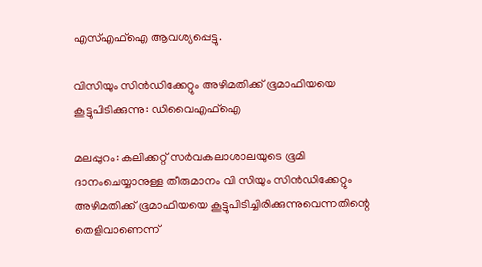എസ്എഫ്ഐ ആവശ്യപ്പെട്ടു.

വിസിയും സിന്‍ഡിക്കേറ്റും അഴിമതിക്ക് ഭൂമാഫിയയെ കൂട്ടുപിടിക്കുന്നു: ഡിവൈഎഫ്ഐ

മലപ്പുറം: കലിക്കറ്റ് സര്‍വകലാശാലയുടെ ഭൂമി ദാനംചെയ്യാനുള്ള തീരുമാനം വി സിയും സിന്‍ഡിക്കേറ്റും അഴിമതിക്ക് ഭൂമാഫിയയെ കൂട്ടുപിടിച്ചിരിക്കുന്നുവെന്നതിന്റെ തെളിവാണെന്ന്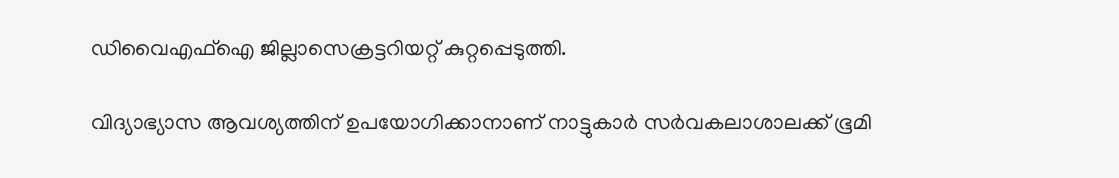ഡിവൈഎഫ്ഐ ജില്ലാസെക്രട്ടറിയറ്റ് കുറ്റപ്പെടുത്തി.

വിദ്യാഭ്യാസ ആവശ്യത്തിന് ഉപയോഗിക്കാനാണ് നാട്ടുകാര്‍ സര്‍വകലാശാലക്ക് ഭൂമി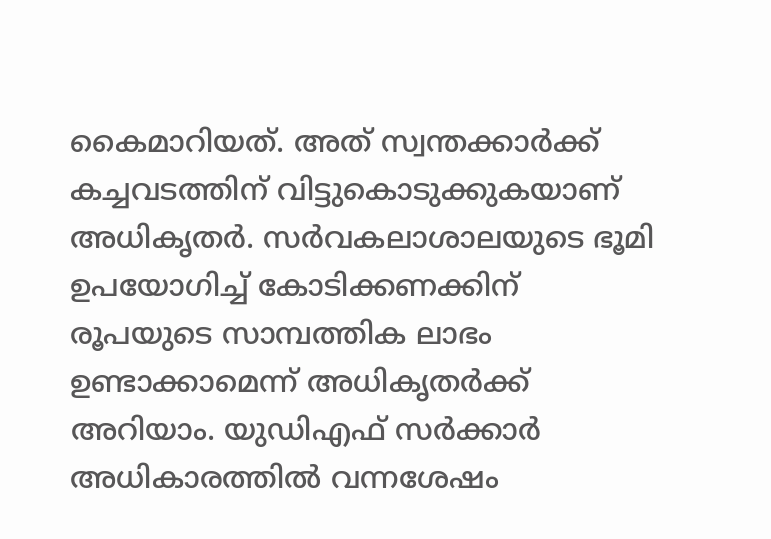കൈമാറിയത്. അത് സ്വന്തക്കാര്‍ക്ക് കച്ചവടത്തിന് വിട്ടുകൊടുക്കുകയാണ് അധികൃതര്‍. സര്‍വകലാശാലയുടെ ഭൂമി ഉപയോഗിച്ച് കോടിക്കണക്കിന് രൂപയുടെ സാമ്പത്തിക ലാഭം ഉണ്ടാക്കാമെന്ന് അധികൃതര്‍ക്ക് അറിയാം. യുഡിഎഫ് സര്‍ക്കാര്‍ അധികാരത്തില്‍ വന്നശേഷം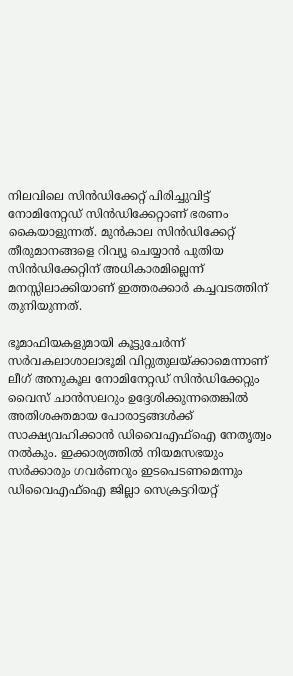നിലവിലെ സിന്‍ഡിക്കേറ്റ് പിരിച്ചുവിട്ട് നോമിനേറ്റഡ് സിന്‍ഡിക്കേറ്റാണ് ഭരണം കൈയാളുന്നത്. മുന്‍കാല സിന്‍ഡിക്കേറ്റ് തീരുമാനങ്ങളെ റിവ്യൂ ചെയ്യാന്‍ പുതിയ സിന്‍ഡിക്കേറ്റിന് അധികാരമില്ലെന്ന് മനസ്സിലാക്കിയാണ് ഇത്തരക്കാര്‍ കച്ചവടത്തിന് തുനിയുന്നത്.

ഭൂമാഫിയകളുമായി കൂട്ടുചേര്‍ന്ന് സര്‍വകലാശാലാഭൂമി വിറ്റുതുലയ്ക്കാമെന്നാണ് ലീഗ് അനുകൂല നോമിനേറ്റഡ് സിന്‍ഡിക്കേറ്റും വൈസ് ചാന്‍സലറും ഉദ്ദേശിക്കുന്നതെങ്കില്‍ അതിശക്തമായ പോരാട്ടങ്ങള്‍ക്ക് സാക്ഷ്യവഹിക്കാന്‍ ഡിവൈഎഫ്ഐ നേതൃത്വം നല്‍കും. ഇക്കാര്യത്തില്‍ നിയമസഭയും സര്‍ക്കാരും ഗവര്‍ണറും ഇടപെടണമെന്നും ഡിവൈഎഫ്ഐ ജില്ലാ സെക്രട്ടറിയറ്റ്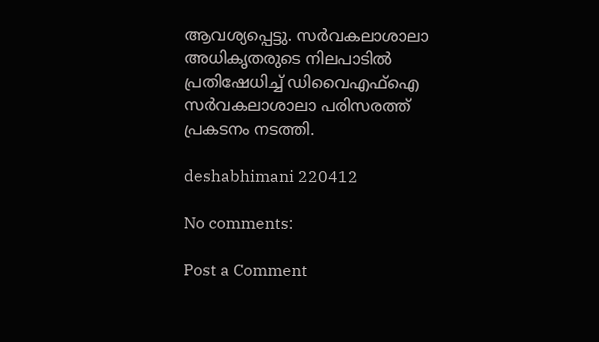ആവശ്യപ്പെട്ടു. സര്‍വകലാശാലാ അധികൃതരുടെ നിലപാടില്‍ പ്രതിഷേധിച്ച് ഡിവൈഎഫ്ഐ സര്‍വകലാശാലാ പരിസരത്ത് പ്രകടനം നടത്തി.

deshabhimani 220412

No comments:

Post a Comment